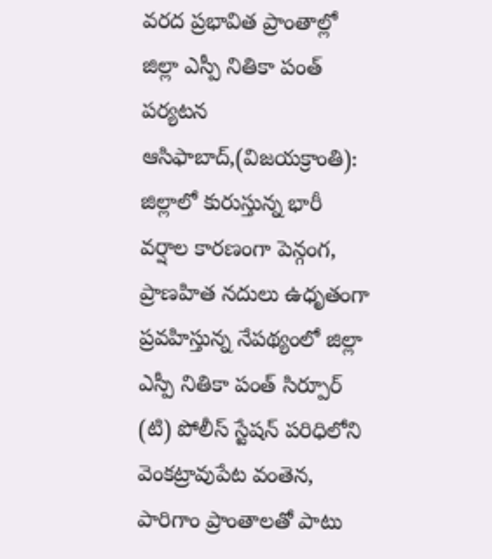వరద ప్రభావిత ప్రాంతాల్లో జిల్లా ఎస్పీ నితికా పంత్ పర్యటన
ఆసిఫాబాద్,(విజయక్రాంతి): జిల్లాలో కురుస్తున్న భారీ వర్షాల కారణంగా పెన్గంగ, ప్రాణహిత నదులు ఉధృతంగా ప్రవహిస్తున్న నేపథ్యంలో జిల్లా ఎస్పీ నితికా పంత్ సిర్పూర్ (టి) పోలీస్ స్టేషన్ పరిధిలోని వెంకట్రావుపేట వంతెన, పారిగాం ప్రాంతాలతో పాటు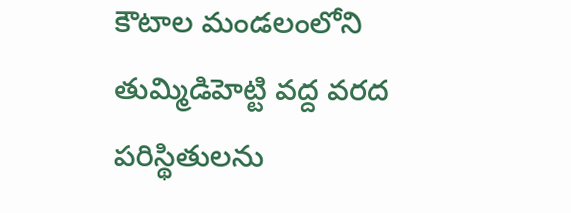కౌటాల మండలంలోని తుమ్మిడిహెట్టి వద్ద వరద పరిస్థితులను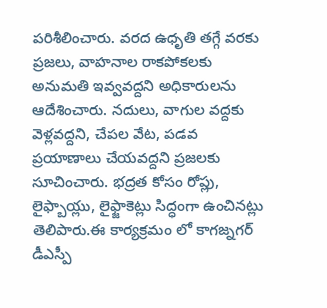పరిశీలించారు. వరద ఉధృతి తగ్గే వరకు ప్రజలు, వాహనాల రాకపోకలకు అనుమతి ఇవ్వవద్దని అధికారులను ఆదేశించారు. నదులు, వాగుల వద్దకు వెళ్లవద్దని, చేపల వేట, పడవ ప్రయాణాలు చేయవద్దని ప్రజలకు సూచించారు. భద్రత కోసం రోప్లు, లైఫ్బాయ్లు, లైఫ్జాకెట్లు సిద్ధంగా ఉంచినట్లు తెలిపారు.ఈ కార్యక్రమం లో కాగజ్నగర్ డీఎస్పీ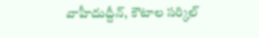వాహీదుద్దీన్, కౌటాల సర్కిల్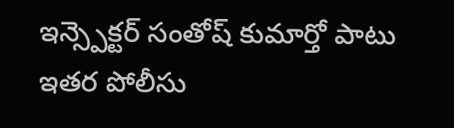ఇన్స్పెక్టర్ సంతోష్ కుమార్తో పాటు ఇతర పోలీసు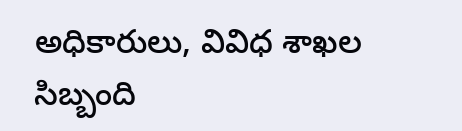అధికారులు, వివిధ శాఖల సిబ్బంది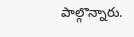పాల్గొన్నారు.